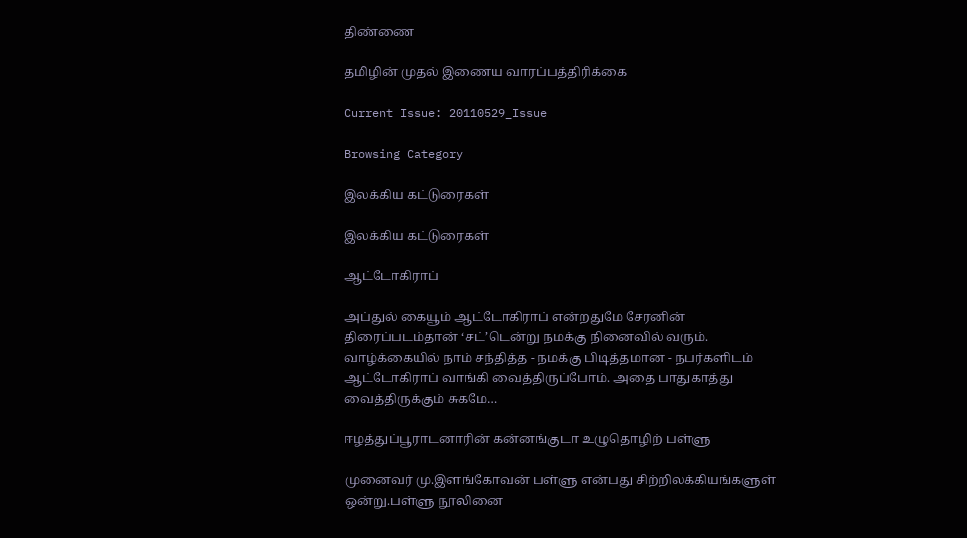திண்ணை

தமிழின் முதல் இணைய வாரப்பத்திரிக்கை

Current Issue: 20110529_Issue

Browsing Category

இலக்கிய கட்டுரைகள்

இலக்கிய கட்டுரைகள்

ஆட்டோகிராப்

அப்துல் கையூம் ஆட்டோகிராப் என்றதுமே சேரனின் திரைப்படம்தான் ‘சட்’டென்று நமக்கு நினைவில் வரும். வாழ்க்கையில் நாம் சந்தித்த - நமக்கு பிடித்தமான - நபர்களிடம் ஆட்டோகிராப் வாங்கி வைத்திருப்போம். அதை பாதுகாத்து வைத்திருக்கும் சுகமே…

ஈழத்துப்பூராடனாரின் கன்னங்குடா உழுதொழிற் பள்ளு

முனைவர் மு.இளங்கோவன் பள்ளு என்பது சிற்றிலக்கியங்களுள் ஒன்று.பள்ளு நூலினை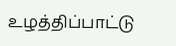உழத்திப்பாட்டு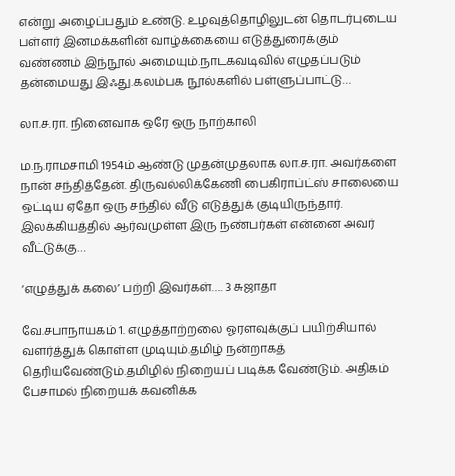என்று அழைப்பதும் உண்டு. உழவுத்தொழிலுடன் தொடர்புடைய பள்ளர் இனமக்களின் வாழ்க்கையை எடுத்துரைக்கும் வண்ணம் இந்நூல் அமையும்.நாடகவடிவில் எழுதப்படும் தன்மையது இஃது.கலம்பக நூல்களில் பள்ளுப்பாட்டு…

லா.ச.ரா. நினைவாக ஒரே ஒரு நாற்காலி

ம.ந.ராமசாமி 1954ம் ஆண்டு முதன்முதலாக லா.ச.ரா. அவர்களை நான் சந்தித்தேன். திருவல்லிக்கேணி பைகிராப்ட்ஸ் சாலையை ஒட்டிய ஏதோ ஒரு சந்தில் வீடு எடுத்துக் குடியிருந்தார். இலக்கியத்தில் ஆர்வமுள்ள இரு நண்பர்கள் என்னை அவர் வீட்டுக்கு…

‘எழுத்துக் கலை’ பற்றி இவர்கள்…. 3 சுஜாதா

வே.சபாநாயகம் 1. எழுத்தாற்றலை ஓரளவுக்குப் பயிற்சியால் வளர்த்துக் கொள்ள முடியும்.தமிழ் நன்றாகத் தெரியவேண்டும்.தமிழில் நிறையப் படிக்க வேண்டும். அதிகம் பேசாமல் நிறையக் கவனிக்க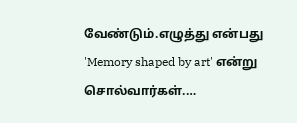வேண்டும்.எழுத்து என்பது 'Memory shaped by art' என்று சொல்வார்கள்.…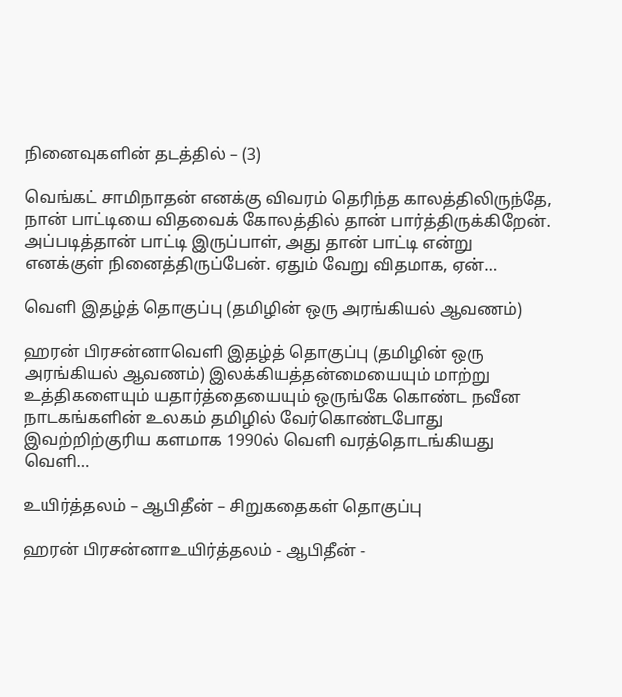நினைவுகளின் தடத்தில் – (3)

வெங்கட் சாமிநாதன் எனக்கு விவரம் தெரிந்த காலத்திலிருந்தே, நான் பாட்டியை விதவைக் கோலத்தில் தான் பார்த்திருக்கிறேன். அப்படித்தான் பாட்டி இருப்பாள், அது தான் பாட்டி என்று எனக்குள் நினைத்திருப்பேன். ஏதும் வேறு விதமாக, ஏன்…

வெளி இதழ்த் தொகுப்பு (தமிழின் ஒரு அரங்கியல் ஆவணம்)

ஹரன் பிரசன்னாவெளி இதழ்த் தொகுப்பு (தமிழின் ஒரு அரங்கியல் ஆவணம்) இலக்கியத்தன்மையையும் மாற்று உத்திகளையும் யதார்த்தையையும் ஒருங்கே கொண்ட நவீன நாடகங்களின் உலகம் தமிழில் வேர்கொண்டபோது இவற்றிற்குரிய களமாக 1990ல் வெளி வரத்தொடங்கியது வெளி…

உயிர்த்தலம் – ஆபிதீன் – சிறுகதைகள் தொகுப்பு

ஹரன் பிரசன்னாஉயிர்த்தலம் - ஆபிதீன் -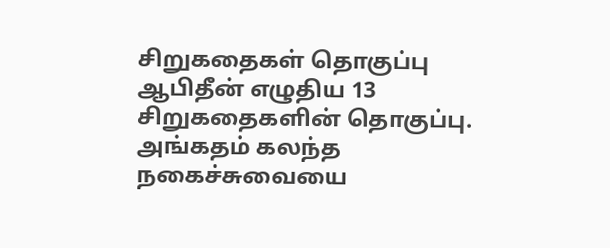சிறுகதைகள் தொகுப்பு ஆபிதீன் எழுதிய 13 சிறுகதைகளின் தொகுப்பு. அங்கதம் கலந்த நகைச்சுவையை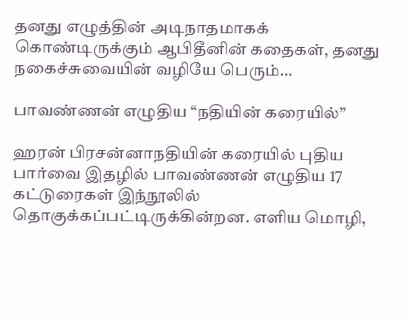தனது எழுத்தின் அடிநாதமாகக் கொண்டிருக்கும் ஆபிதீனின் கதைகள், தனது நகைச்சுவையின் வழியே பெரும்…

பாவண்ணன் எழுதிய “நதியின் கரையில்”

ஹரன் பிரசன்னாநதியின் கரையில் புதிய பார்வை இதழில் பாவண்ணன் எழுதிய 17 கட்டுரைகள் இந்நூலில் தொகுக்கப்பட்டிருக்கின்றன. எளிய மொழி,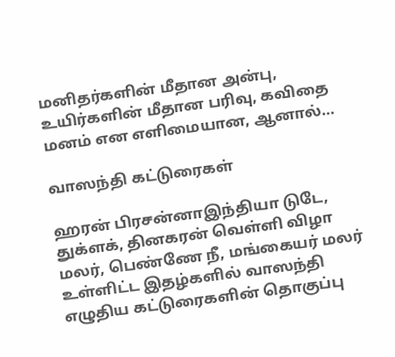மனிதர்களின் மீதான அன்பு, உயிர்களின் மீதான பரிவு, கவிதை மனம் என எளிமையான, ஆனால்…

வாஸந்தி கட்டுரைகள்

ஹரன் பிரசன்னாஇந்தியா டுடே, துக்ளக், தினகரன் வெள்ளி விழா மலர், பெண்ணே நீ, மங்கையர் மலர் உள்ளிட்ட இதழ்களில் வாஸந்தி எழுதிய கட்டுரைகளின் தொகுப்பு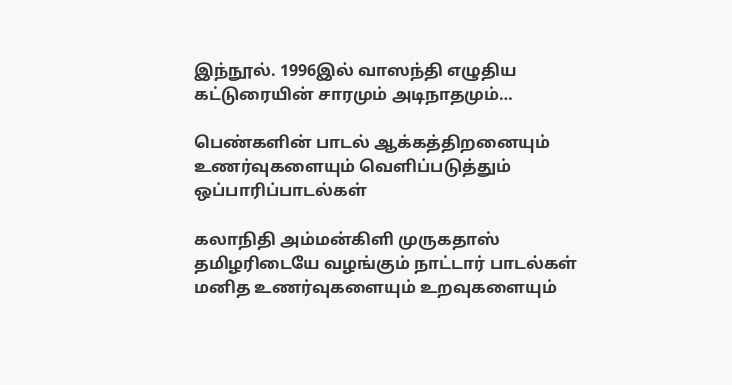இந்நூல். 1996இல் வாஸந்தி எழுதிய கட்டுரையின் சாரமும் அடிநாதமும்…

பெண்களின் பாடல் ஆக்கத்திறனையும் உணர்வுகளையும் வெளிப்படுத்தும் ஒப்பாரிப்பாடல்கள்

கலாநிதி அம்மன்கிளி முருகதாஸ் தமிழரிடையே வழங்கும் நாட்டார் பாடல்கள் மனித உணர்வுகளையும் உறவுகளையும்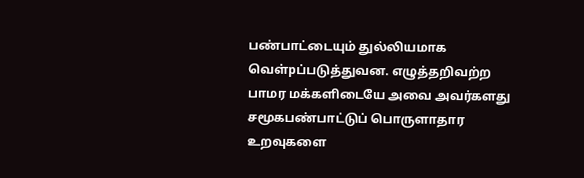பண்பாட்டையும் துல்லியமாக வெள்pப்படுத்துவன. எழுத்தறிவற்ற பாமர மக்களிடையே அவை அவர்களது சமூகபண்பாட்டுப் பொருளாதார உறவுகளை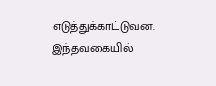எடுத்துக்காட்டுவன. இந்தவகையில்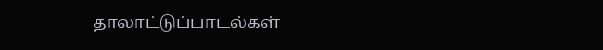தாலாட்டுப்பாடல்கள்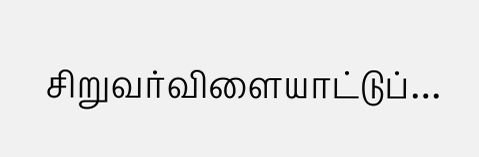சிறுவர்விளையாட்டுப்…